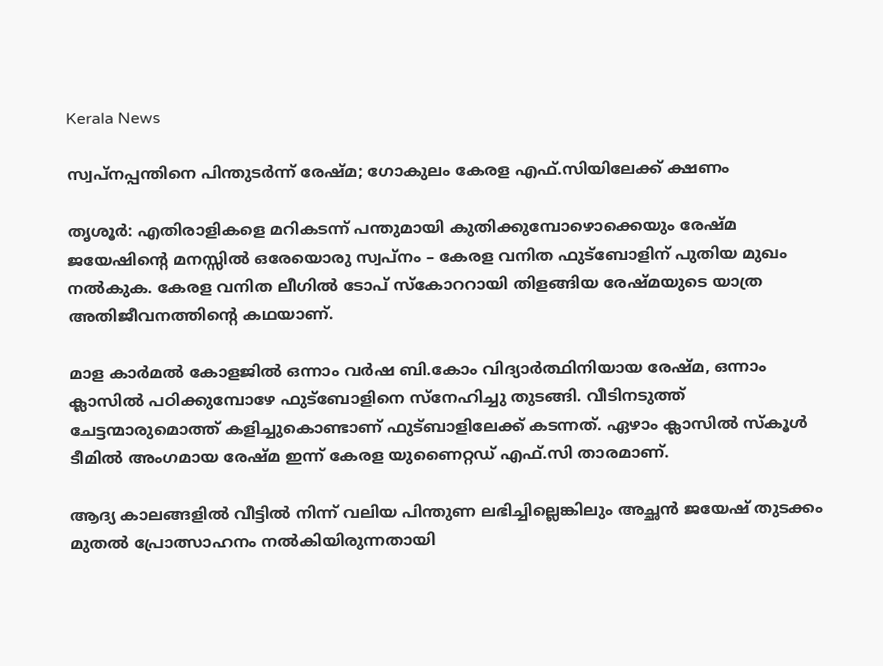Kerala News

സ്വപ്നപ്പന്തിനെ പിന്തുടർന്ന് രേഷ്മ; ഗോകുലം കേരള എഫ്.സിയിലേക്ക് ക്ഷണം

തൃശൂർ: എതിരാളികളെ മറികടന്ന് പന്തുമായി കുതിക്കുമ്പോഴൊക്കെയും രേഷ്മ ജയേഷിന്റെ മനസ്സിൽ ഒരേയൊരു സ്വപ്നം – കേരള വനിത ഫുട്ബോളിന് പുതിയ മുഖം നൽകുക. കേരള വനിത ലീഗിൽ ടോപ് സ്കോററായി തിളങ്ങിയ രേഷ്മയുടെ യാത്ര അതിജീവനത്തിന്റെ കഥയാണ്.

മാള കാർമൽ കോളജിൽ ഒന്നാം വർഷ ബി.കോം വിദ്യാർത്ഥിനിയായ രേഷ്മ, ഒന്നാം ക്ലാസിൽ പഠിക്കുമ്പോഴേ ഫുട്ബോളിനെ സ്നേഹിച്ചു തുടങ്ങി. വീടിനടുത്ത് ചേട്ടന്മാരുമൊത്ത് കളിച്ചുകൊണ്ടാണ് ഫുട്ബാളിലേക്ക് കടന്നത്. ഏഴാം ക്ലാസിൽ സ്കൂൾ ടീമിൽ അംഗമായ രേഷ്മ ഇന്ന് കേരള യുണൈറ്റഡ് എഫ്.സി താരമാണ്.

ആദ്യ കാലങ്ങളിൽ വീട്ടിൽ നിന്ന് വലിയ പിന്തുണ ലഭിച്ചില്ലെങ്കിലും അച്ഛൻ ജയേഷ് തുടക്കം മുതൽ പ്രോത്സാഹനം നൽകിയിരുന്നതായി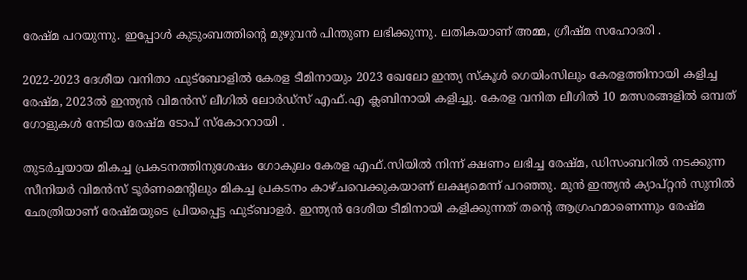രേഷ്മ പറയുന്നു. ഇപ്പോൾ കുടുംബത്തിന്റെ മുഴുവൻ പിന്തുണ ലഭിക്കുന്നു. ലതികയാണ് അമ്മ, ഗ്രീഷ്മ സഹോദരി .

2022-2023 ദേശീയ വനിതാ ഫുട്ബോളിൽ കേരള ടീമിനായും 2023 ഖേലോ ഇന്ത്യ സ്കൂൾ ഗെയിംസിലും കേരളത്തിനായി കളിച്ച രേഷ്മ, 2023ൽ ഇന്ത്യൻ വിമൻസ് ലീഗിൽ ലോർഡ്സ് എഫ്.എ ക്ലബിനായി കളിച്ചു. കേരള വനിത ലീഗിൽ 10 മത്സരങ്ങളിൽ ഒമ്പത് ഗോളുകൾ നേടിയ രേഷ്മ ടോപ് സ്കോററായി .

തുടർച്ചയായ മികച്ച പ്രകടനത്തിനുശേഷം ഗോകുലം കേരള എഫ്.സിയിൽ നിന്ന് ക്ഷണം ലഭിച്ച രേഷ്മ, ഡിസംബറിൽ നടക്കുന്ന സീനിയർ വിമൻസ് ടൂർണമെന്റിലും മികച്ച പ്രകടനം കാഴ്ചവെക്കുകയാണ് ലക്ഷ്യമെന്ന് പറഞ്ഞു. മുൻ ഇന്ത്യൻ ക്യാപ്റ്റൻ സുനിൽ ഛേത്രിയാണ് രേഷ്മയുടെ പ്രിയപ്പെട്ട ഫുട്ബാളർ. ഇന്ത്യൻ ദേശീയ ടീമിനായി കളിക്കുന്നത് തന്റെ ആഗ്രഹമാണെന്നും രേഷ്മ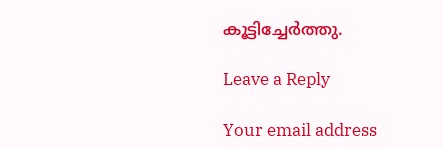കൂട്ടിച്ചേർത്തു.

Leave a Reply

Your email address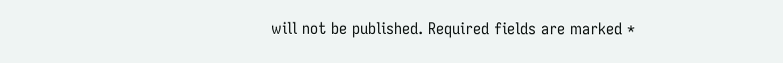will not be published. Required fields are marked *